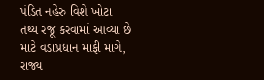પંડિત નહેરુ વિશે ખોટા તથ્ય રજૂ કરવામાં આવ્યા છે માટે વડાપ્રધાન માફી માગે, રાજ્ય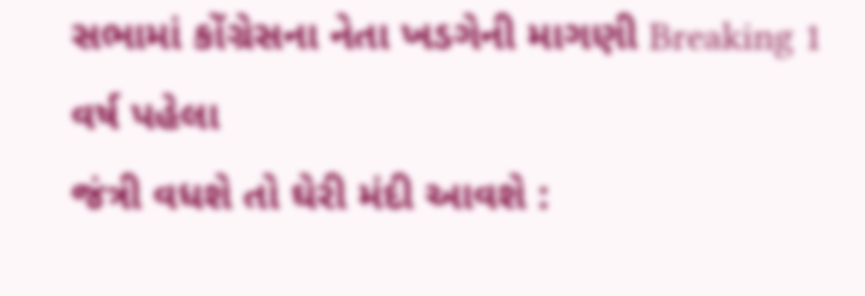સભામાં કોંગ્રેસના નેતા ખડગેની માગણી Breaking 1 વર્ષ પહેલા
જંત્રી વધશે તો ઘેરી મંદી આવશે :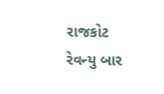રાજકોટ રેવન્યુ બાર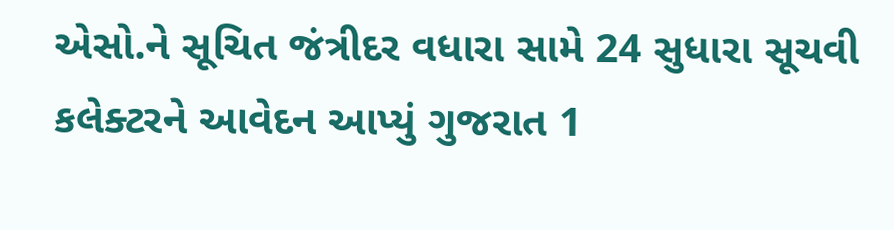એસો.ને સૂચિત જંત્રીદર વધારા સામે 24 સુધારા સૂચવી કલેક્ટરને આવેદન આપ્યું ગુજરાત 1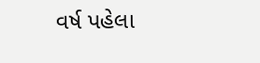વર્ષ પહેલા